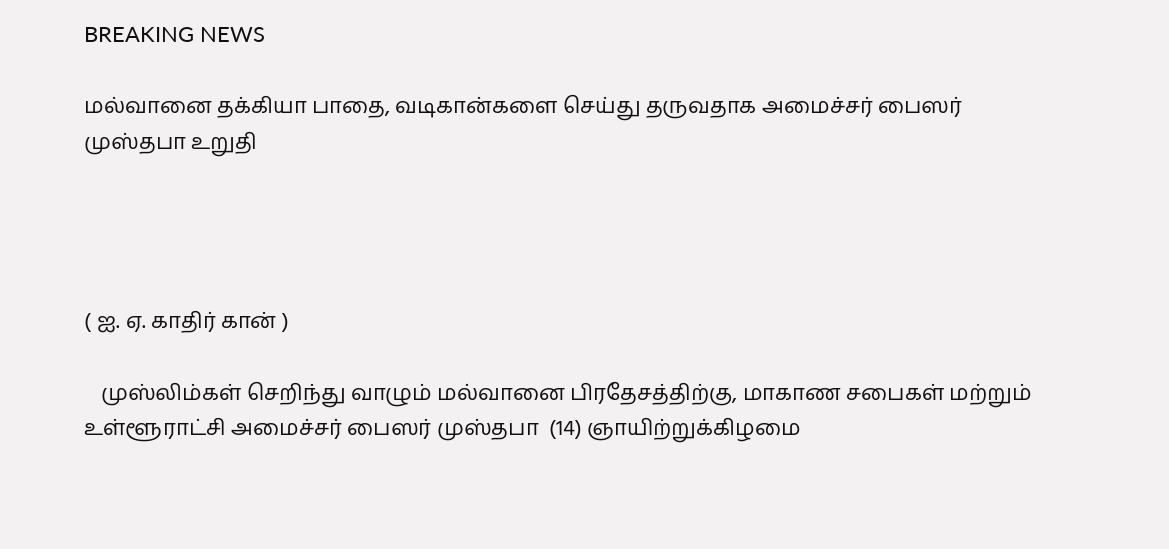BREAKING NEWS

மல்வானை தக்கியா பாதை, வடிகான்களை செய்து தருவதாக அமைச்சர் பைஸர் முஸ்தபா உறுதி




( ஐ. ஏ. காதிர் கான் )

   முஸ்லிம்கள் செறிந்து வாழும் மல்வானை பிரதேசத்திற்கு, மாகாண சபைகள் மற்றும் உள்ளூராட்சி அமைச்சர் பைஸர் முஸ்தபா  (14) ஞாயிற்றுக்கிழமை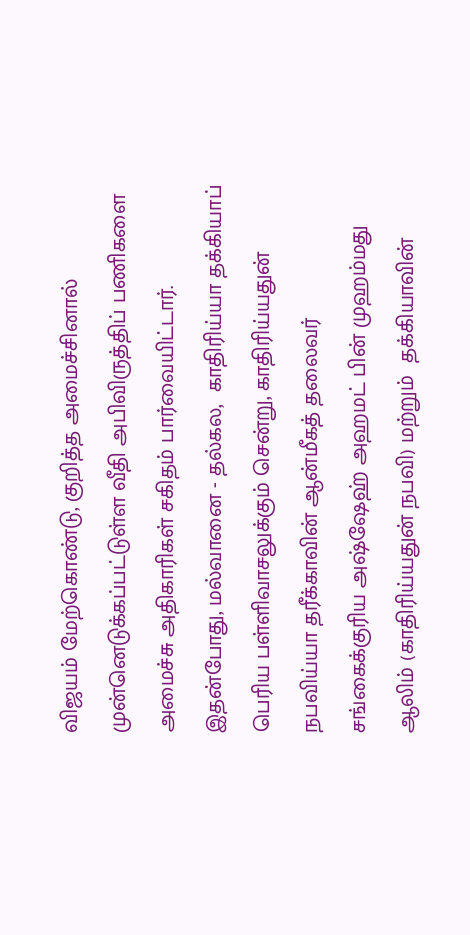விஜயம் மேற்கொண்டு, குறித்த அமைச்சினால் முன்னெடுக்கப்பட்டுள்ள வீதி அபிவிருத்திப் பணிகளை அமைச்சு அதிகாரிகள் சகிதம் பார்வையிட்டார். இதன்போது, மல்வானை - தல்கல,  காதிரிய்யா தக்கியாப் பெரிய பள்ளிவாசலுக்கும் சென்று, காதிரிய்யதுன் நபவிய்யா தரீக்காவின் ஆன்மீகத் தலைவர் சங்கைக்குரிய அஷ்ஷேஹ் அஹமட் பின் முஹம்மது ஆலிம் (காதிரிய்யதுன் நபவி) மற்றும்  தக்கியாவின்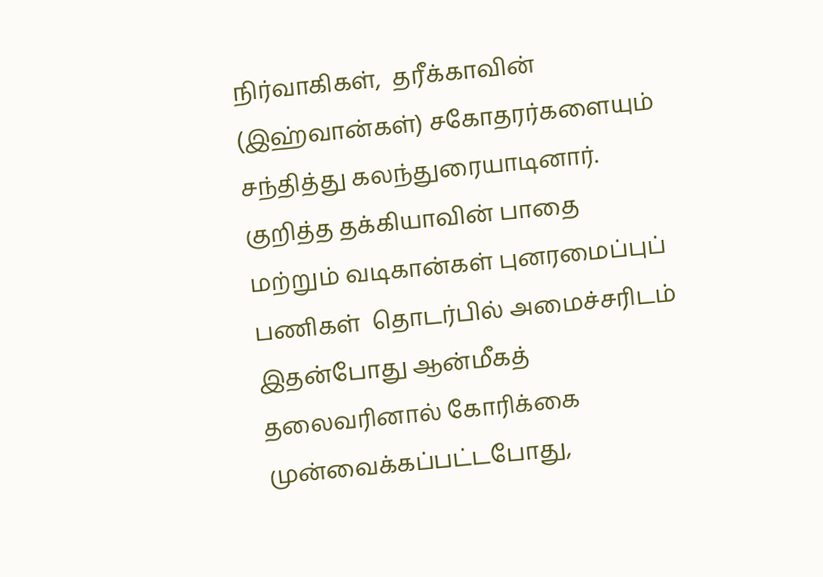நிர்வாகிகள்,  தரீக்காவின் (இஹ்வான்கள்) சகோதரர்களையும் சந்தித்து கலந்துரையாடினார்.  குறித்த தக்கியாவின் பாதை மற்றும் வடிகான்கள் புனரமைப்புப் பணிகள்  தொடர்பில் அமைச்சரிடம் இதன்போது ஆன்மீகத் தலைவரினால் கோரிக்கை முன்வைக்கப்பட்டபோது,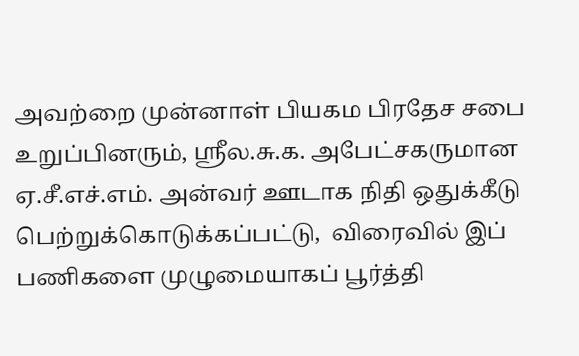அவற்றை முன்னாள் பியகம பிரதேச சபை உறுப்பினரும், ஸ்ரீல.சு.க. அபேட்சகருமான ஏ.சீ.எச்.எம். அன்வர் ஊடாக நிதி ஒதுக்கீடு பெற்றுக்கொடுக்கப்பட்டு,  விரைவில் இப் பணிகளை முழுமையாகப் பூர்த்தி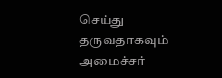செய்து  தருவதாகவும் அமைச்சர்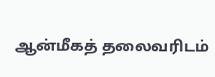ஆன்மீகத் தலைவரிடம்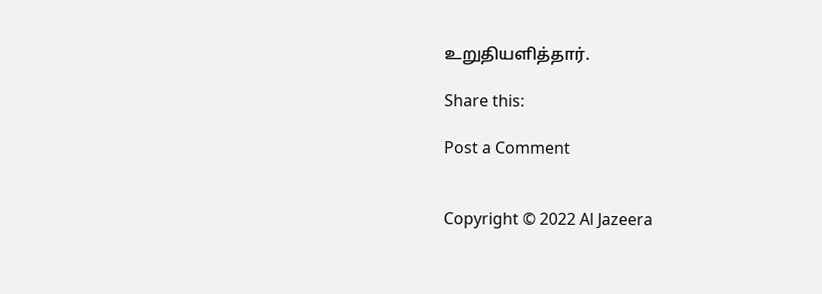உறுதியளித்தார்.

Share this:

Post a Comment


Copyright © 2022 Al Jazeera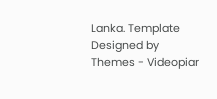Lanka. Template Designed by Themes - Videopiar